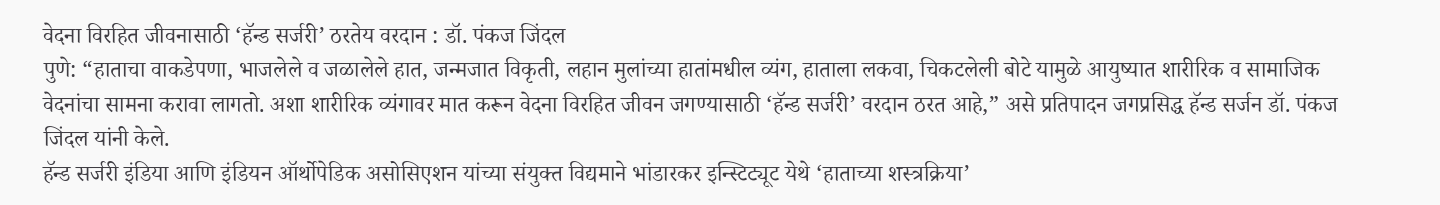वेदना विरहित जीवनासाठी ‘हॅन्ड सर्जरी’ ठरतेय वरदान : डॉ. पंकज जिंदल
पुणे: “हाताचा वाकडेपणा, भाजलेले व जळालेले हात, जन्मजात विकृती, लहान मुलांच्या हातांमधील व्यंग, हाताला लकवा, चिकटलेली बोटे यामुळे आयुष्यात शारीरिक व सामाजिक वेदनांचा सामना करावा लागतो. अशा शारीरिक व्यंगावर मात करून वेदना विरहित जीवन जगण्यासाठी ‘हॅन्ड सर्जरी’ वरदान ठरत आहे,” असे प्रतिपादन जगप्रसिद्ध हॅन्ड सर्जन डॉ. पंकज जिंदल यांनी केले.
हॅन्ड सर्जरी इंडिया आणि इंडियन ऑर्थोपेडिक असोसिएशन यांच्या संयुक्त विद्यमाने भांडारकर इन्स्टिट्यूट येथे ‘हाताच्या शस्त्रक्रिया’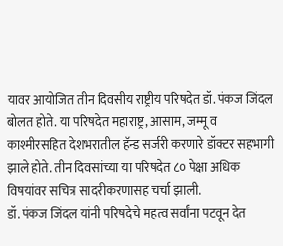यावर आयोजित तीन दिवसीय राष्ट्रीय परिषदेत डॉ. पंकज जिंदल बोलत होते. या परिषदेत महाराष्ट्र, आसाम, जम्मू व काश्मीरसहित देशभरातील हॅन्ड सर्जरी करणारे डॉक्टर सहभागी झाले होते. तीन दिवसांच्या या परिषदेत ८० पेक्षा अधिक विषयांवर सचित्र सादरीकरणासह चर्चा झाली.
डॉ. पंकज जिंदल यांनी परिषदेचे महत्व सर्वांना पटवून देत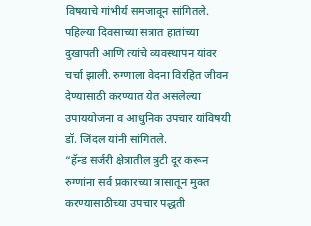विषयाचे गांभीर्य समजावून सांगितले. पहिल्या दिवसाच्या सत्रात हातांच्या दुखापती आणि त्यांचे व्यवस्थापन यांवर चर्चा झाली. रुग्णाला वेदना विरहित जीवन देण्यासाठी करण्यात येत असलेल्या उपाययोजना व आधुनिक उपचार यांविषयी डॉ. जिंदल यांनी सांगितले.
“हॅन्ड सर्जरी क्षेत्रातील त्रुटी दूर करून रुग्णांना सर्व प्रकारच्या त्रासातून मुक्त करण्यासाठीच्या उपचार पद्धती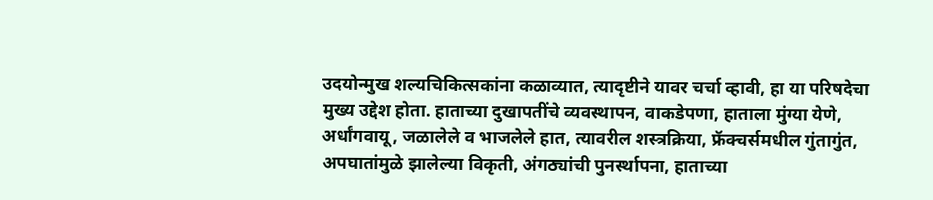उदयोन्मुख शल्यचिकित्सकांना कळाव्यात, त्यादृष्टीने यावर चर्चा व्हावी, हा या परिषदेचा मुख्य उद्देश होता. हाताच्या दुखापतींचे व्यवस्थापन, वाकडेपणा, हाताला मुंग्या येणे, अर्धांगवायू, जळालेले व भाजलेले हात, त्यावरील शस्त्रक्रिया, फ्रॅक्चर्समधील गुंतागुंत, अपघातांमुळे झालेल्या विकृती, अंगठ्यांची पुनर्स्थापना, हाताच्या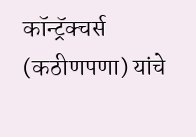कॉन्ट्रॅक्चर्स (कठीणपणा) यांचे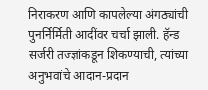निराकरण आणि कापलेल्या अंगठ्यांची पुनर्निर्मिती आदींवर चर्चा झाली. हॅन्ड सर्जरी तज्ज्ञांकडून शिकण्याची, त्यांच्या अनुभवांचे आदान-प्रदान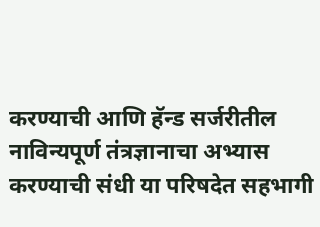करण्याची आणि हॅन्ड सर्जरीतील नाविन्यपूर्ण तंत्रज्ञानाचा अभ्यास करण्याची संधी या परिषदेत सहभागी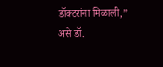डॉक्टरांना मिळाली,” असे डॉ.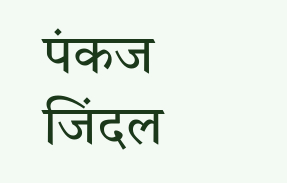पंकज जिंदल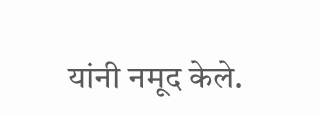यांनी नमूद केले.